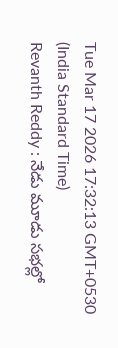Tue Mar 17 2026 17:32:13 GMT+0530 (India Standard Time)
Revanth Reddy : నేడు మూడు సభల్లో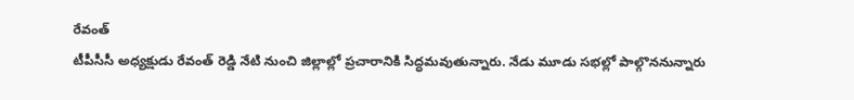రేవంత్
టీపీసీసీ అధ్యక్షుడు రేవంత్ రెడ్డి నేటి నుంచి జిల్లాల్లో ప్రచారానికి సిద్ధమవుతున్నారు. నేడు మూడు సభల్లో పాల్గొననున్నారు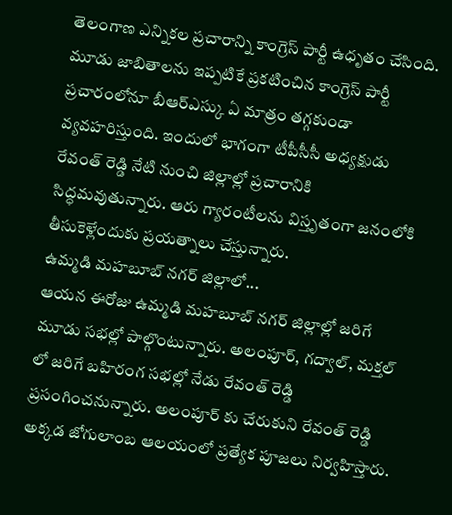తెలంగాణ ఎన్నికల ప్రచారాన్ని కాంగ్రెస్ పార్టీ ఉధృతం చేసింది. మూడు జాబితాలను ఇప్పటికే ప్రకటించిన కాంగ్రెస్ పార్టీ ప్రచారంలోనూ బీఆర్ఎస్కు ఏ మాత్రం తగ్గకుండా వ్యవహరిస్తుంది. ఇందులో భాగంగా టీపీసీసీ అధ్యక్షుడు రేవంత్ రెడ్డి నేటి నుంచి జిల్లాల్లో ప్రచారానికి సిద్ధమవుతున్నారు. ఆరు గ్యారంటీలను విస్తృతంగా జనంలోకి తీసుకెళ్లేందుకు ప్రయత్నాలు చేస్తున్నారు.
ఉమ్మడి మహబూబ్ నగర్ జిల్లాలో...
ఆయన ఈరోజు ఉమ్మడి మహబూబ్ నగర్ జిల్లాల్లో జరిగే మూడు సభల్లో పాల్గొంటున్నారు. అలంపూర్, గద్వాల్, మక్తల్ లో జరిగే బహిరంగ సభల్లో నేడు రేవంత్ రెడ్డి ప్రసంగించనున్నారు. అలంపూర్ కు చేరుకుని రేవంత్ రెడ్డి అక్కడ జోగులాంబ ఆలయంలో ప్రత్యేక పూజలు నిర్వహిస్తారు.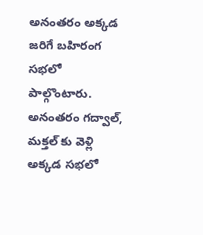అనంతరం అక్కడ జరిగే బహిరంగ సభలో పాల్గొంటారు. అనంతరం గద్వాల్, మక్తల్ కు వెళ్లి అక్కడ సభలో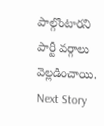పాల్గొంటారని పార్టీ వర్గాలు వెల్లడించాయి.
Next Story